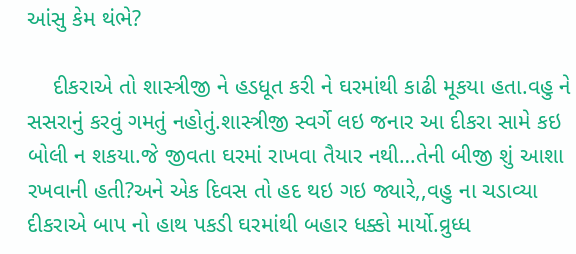આંસુ કેમ થંભે?

    દીકરાએ તો શાસ્ત્રીજી ને હડધૂત કરી ને ઘરમાંથી કાઢી મૂકયા હતા.વહુ ને સસરાનું કરવું ગમતું નહોતું.શાસ્ત્રીજી સ્વર્ગે લઇ જનાર આ દીકરા સામે કઇ બોલી ન શકયા.જે જીવતા ઘરમાં રાખવા તૈયાર નથી…તેની બીજી શું આશા રખવાની હતી?અને એક દિવસ તો હદ થઇ ગઇ જ્યારે,,વહુ ના ચડાવ્યા દીકરાએ બાપ નો હાથ પકડી ઘરમાંથી બહાર ધક્કો માર્યો.વ્રુધ્ધ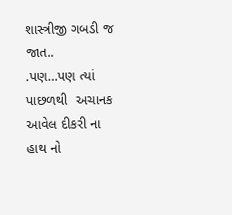શાસ્ત્રીજી ગબડી જ જાત..
.પણ…પણ ત્યાં પાછળથી  અચાનક આવેલ દીકરી ના હાથ નો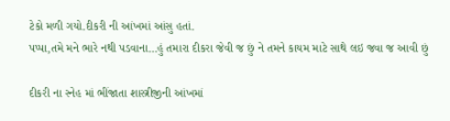ટેકો મળી ગયો.દીકરી ની આંખમાં આંસુ હતાં.
પપ્પા,તમે મને ભારે નથી પડવાના…હું તમારા દીકરા જેવી જ છું ને તમને કાયમ માટે સાથે લઇ જવા જ આવી છું

દીકરી ના સ્નેહ માં ભીંજાતા શાસ્ત્રીજીની આંખમાં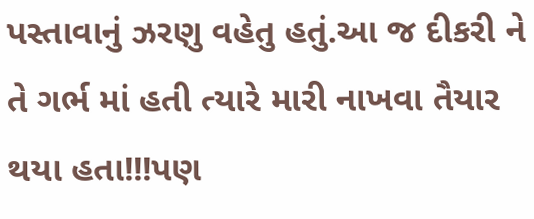પસ્તાવાનું ઝરણુ વહેતુ હતું.આ જ દીકરી ને તે ગર્ભ માં હતી ત્યારે મારી નાખવા તૈયાર થયા હતા!!!પણ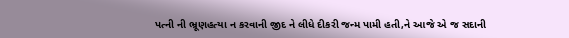પત્ની ની ભ્રૂણહત્યા ન કરવાની જીદ ને લીધે દીકરી જન્મ પામી હતી,ને આજે એ જ સદાની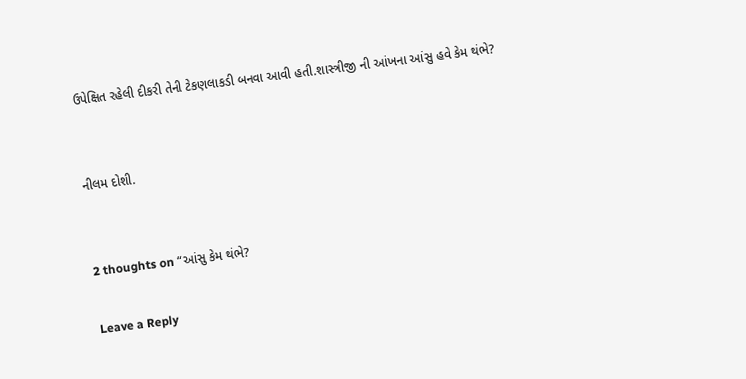ઉપેક્ષિત રહેલી દીકરી તેની ટેકણલાકડી બનવા આવી હતી.શાસ્ત્રીજી ની આંખના આંસુ હવે કેમ થંભે?


નીલમ દોશી.


2 thoughts on “આંસુ કેમ થંભે?

Leave a Reply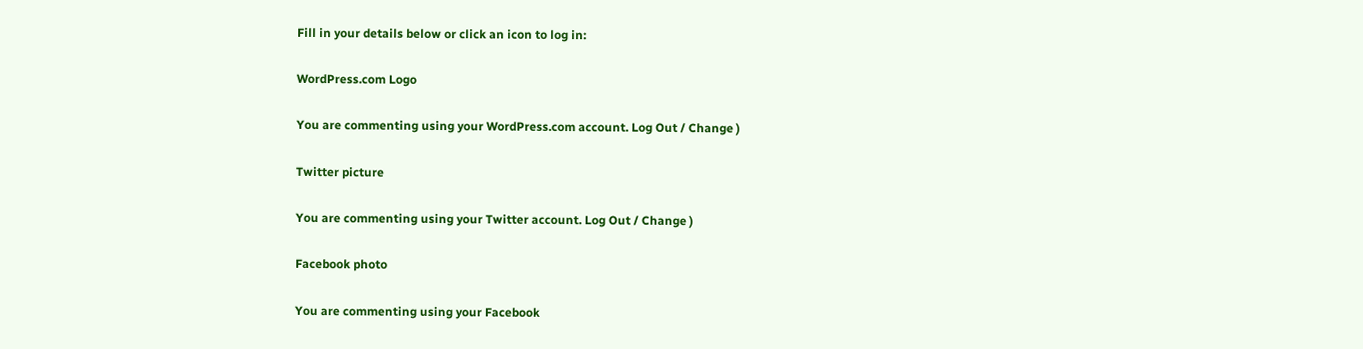Fill in your details below or click an icon to log in:

WordPress.com Logo

You are commenting using your WordPress.com account. Log Out / Change )

Twitter picture

You are commenting using your Twitter account. Log Out / Change )

Facebook photo

You are commenting using your Facebook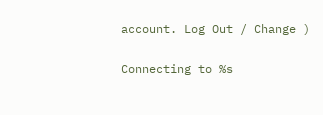account. Log Out / Change )

Connecting to %s